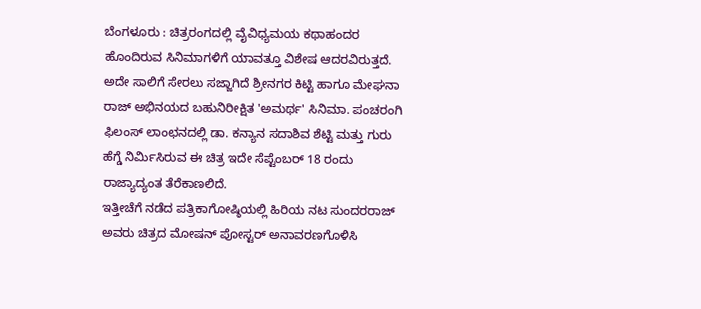ಬೆಂಗಳೂರು : ಚಿತ್ರರಂಗದಲ್ಲಿ ವೈವಿಧ್ಯಮಯ ಕಥಾಹಂದರ ಹೊಂದಿರುವ ಸಿನಿಮಾಗಳಿಗೆ ಯಾವತ್ತೂ ವಿಶೇಷ ಆದರವಿರುತ್ತದೆ. ಅದೇ ಸಾಲಿಗೆ ಸೇರಲು ಸಜ್ಜಾಗಿದೆ ಶ್ರೀನಗರ ಕಿಟ್ಟಿ ಹಾಗೂ ಮೇಘನಾ ರಾಜ್ ಅಭಿನಯದ ಬಹುನಿರೀಕ್ಷಿತ 'ಅಮರ್ಥ' ಸಿನಿಮಾ. ಪಂಚರಂಗಿ ಫಿಲಂಸ್ ಲಾಂಛನದಲ್ಲಿ ಡಾ. ಕನ್ಯಾನ ಸದಾಶಿವ ಶೆಟ್ಟಿ ಮತ್ತು ಗುರು ಹೆಗ್ಡೆ ನಿರ್ಮಿಸಿರುವ ಈ ಚಿತ್ರ ಇದೇ ಸೆಪ್ಟೆಂಬರ್ 18 ರಂದು ರಾಜ್ಯಾದ್ಯಂತ ತೆರೆಕಾಣಲಿದೆ.
ಇತ್ತೀಚೆಗೆ ನಡೆದ ಪತ್ರಿಕಾಗೋಷ್ಠಿಯಲ್ಲಿ ಹಿರಿಯ ನಟ ಸುಂದರರಾಜ್ ಅವರು ಚಿತ್ರದ ಮೋಷನ್ ಪೋಸ್ಟರ್ ಅನಾವರಣಗೊಳಿಸಿ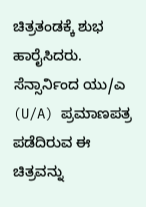ಚಿತ್ರತಂಡಕ್ಕೆ ಶುಭ ಹಾರೈಸಿದರು. ಸೆನ್ಸಾರ್ನಿಂದ ಯು/ಎ (U/A) ಪ್ರಮಾಣಪತ್ರ ಪಡೆದಿರುವ ಈ ಚಿತ್ರವನ್ನು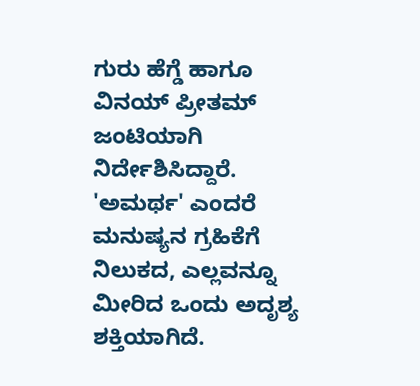ಗುರು ಹೆಗ್ಡೆ ಹಾಗೂ ವಿನಯ್ ಪ್ರೀತಮ್ ಜಂಟಿಯಾಗಿ ನಿರ್ದೇಶಿಸಿದ್ದಾರೆ. 'ಅಮರ್ಥ' ಎಂದರೆ ಮನುಷ್ಯನ ಗ್ರಹಿಕೆಗೆ ನಿಲುಕದ, ಎಲ್ಲವನ್ನೂ ಮೀರಿದ ಒಂದು ಅದೃಶ್ಯ ಶಕ್ತಿಯಾಗಿದೆ.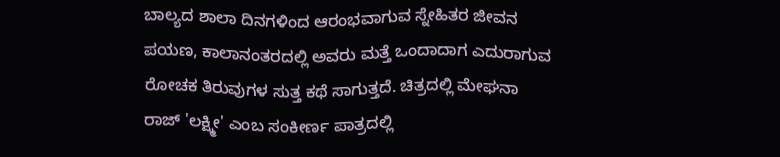ಬಾಲ್ಯದ ಶಾಲಾ ದಿನಗಳಿಂದ ಆರಂಭವಾಗುವ ಸ್ನೇಹಿತರ ಜೀವನ ಪಯಣ, ಕಾಲಾನಂತರದಲ್ಲಿ ಅವರು ಮತ್ತೆ ಒಂದಾದಾಗ ಎದುರಾಗುವ ರೋಚಕ ತಿರುವುಗಳ ಸುತ್ತ ಕಥೆ ಸಾಗುತ್ತದೆ. ಚಿತ್ರದಲ್ಲಿ ಮೇಘನಾ ರಾಜ್ 'ಲಕ್ಷ್ಮೀ' ಎಂಬ ಸಂಕೀರ್ಣ ಪಾತ್ರದಲ್ಲಿ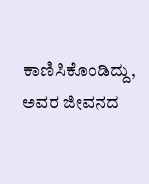ಕಾಣಿಸಿಕೊಂಡಿದ್ದು, ಅವರ ಜೀವನದ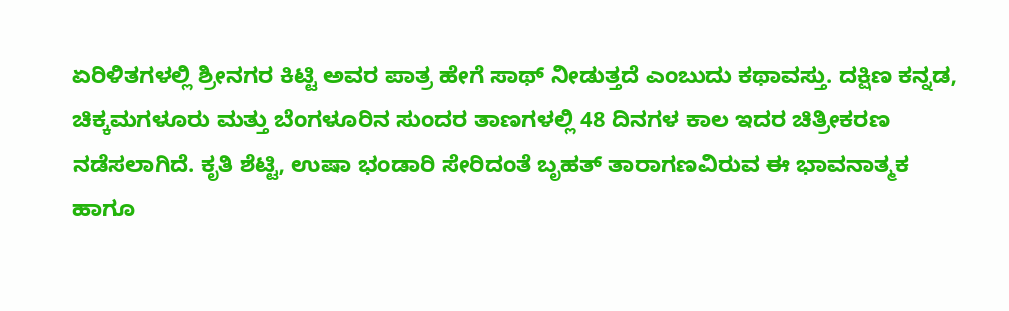ಏರಿಳಿತಗಳಲ್ಲಿ ಶ್ರೀನಗರ ಕಿಟ್ಟಿ ಅವರ ಪಾತ್ರ ಹೇಗೆ ಸಾಥ್ ನೀಡುತ್ತದೆ ಎಂಬುದು ಕಥಾವಸ್ತು. ದಕ್ಷಿಣ ಕನ್ನಡ, ಚಿಕ್ಕಮಗಳೂರು ಮತ್ತು ಬೆಂಗಳೂರಿನ ಸುಂದರ ತಾಣಗಳಲ್ಲಿ 48 ದಿನಗಳ ಕಾಲ ಇದರ ಚಿತ್ರೀಕರಣ ನಡೆಸಲಾಗಿದೆ. ಕೃತಿ ಶೆಟ್ಟಿ, ಉಷಾ ಭಂಡಾರಿ ಸೇರಿದಂತೆ ಬೃಹತ್ ತಾರಾಗಣವಿರುವ ಈ ಭಾವನಾತ್ಮಕ ಹಾಗೂ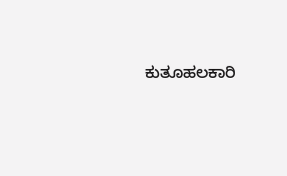ಕುತೂಹಲಕಾರಿ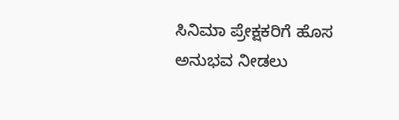ಸಿನಿಮಾ ಪ್ರೇಕ್ಷಕರಿಗೆ ಹೊಸ ಅನುಭವ ನೀಡಲು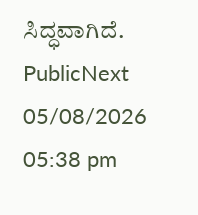ಸಿದ್ಧವಾಗಿದೆ.
PublicNext
05/08/2026 05:38 pm